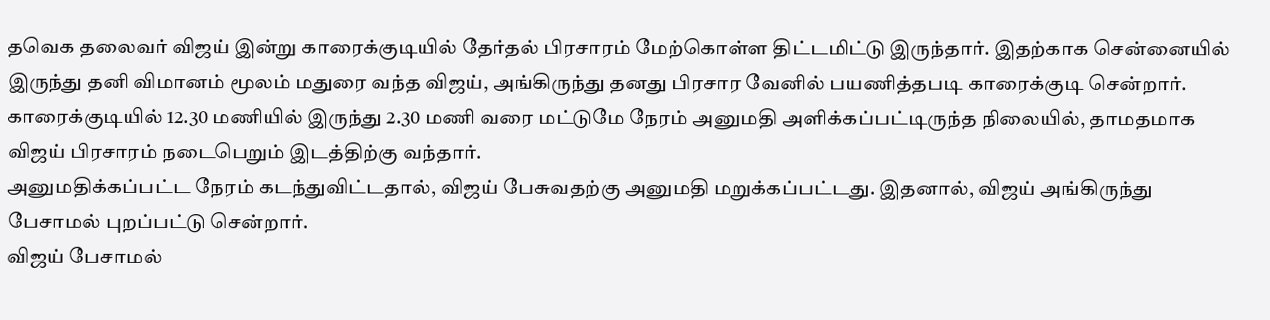தவெக தலைவர் விஜய் இன்று காரைக்குடியில் தேர்தல் பிரசாரம் மேற்கொள்ள திட்டமிட்டு இருந்தார். இதற்காக சென்னையில் இருந்து தனி விமானம் மூலம் மதுரை வந்த விஜய், அங்கிருந்து தனது பிரசார வேனில் பயணித்தபடி காரைக்குடி சென்றார்.
காரைக்குடியில் 12.30 மணியில் இருந்து 2.30 மணி வரை மட்டுமே நேரம் அனுமதி அளிக்கப்பட்டிருந்த நிலையில், தாமதமாக விஜய் பிரசாரம் நடைபெறும் இடத்திற்கு வந்தார்.
அனுமதிக்கப்பட்ட நேரம் கடந்துவிட்டதால், விஜய் பேசுவதற்கு அனுமதி மறுக்கப்பட்டது. இதனால், விஜய் அங்கிருந்து பேசாமல் புறப்பட்டு சென்றார்.
விஜய் பேசாமல்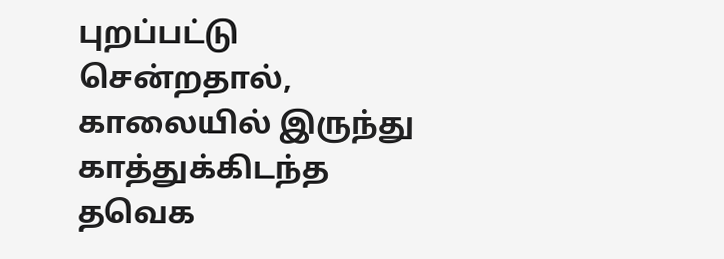புறப்பட்டு சென்றதால், காலையில் இருந்து காத்துக்கிடந்த தவெக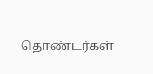தொண்டர்கள்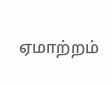ஏமாற்றம்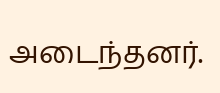அடைந்தனர்.